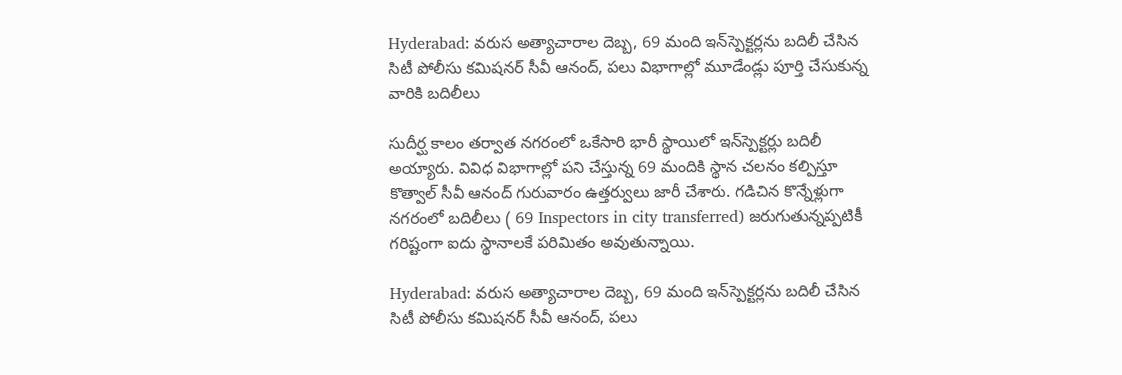Hyderabad: వరుస అత్యాచారాల దెబ్బ, 69 మంది ఇన్‌స్పెక్టర్లను బదిలీ చేసిన సిటీ పోలీసు కమిషనర్‌ సీవీ ఆనంద్‌, పలు విభాగాల్లో మూడేండ్లు పూర్తి చేసుకున్న వారికి బదిలీలు

సుదీర్ఘ కాలం తర్వాత నగరంలో ఒకేసారి భారీ స్థాయిలో ఇన్‌స్పెక్టర్లు బదిలీ అయ్యారు. వివిధ విభాగాల్లో పని చేస్తున్న 69 మందికి స్థాన చలనం కల్పిస్తూ కొత్వాల్‌ సీవీ ఆనంద్‌ గురువారం ఉత్తర్వులు జారీ చేశారు. గడిచిన కొన్నేళ్లుగా నగరంలో బదిలీలు ( 69 Inspectors in city transferred) జరుగుతున్నప్పటికీ గరిష్టంగా ఐదు స్థానాలకే పరిమితం అవుతున్నాయి.

Hyderabad: వరుస అత్యాచారాల దెబ్బ, 69 మంది ఇన్‌స్పెక్టర్లను బదిలీ చేసిన సిటీ పోలీసు కమిషనర్‌ సీవీ ఆనంద్‌, పలు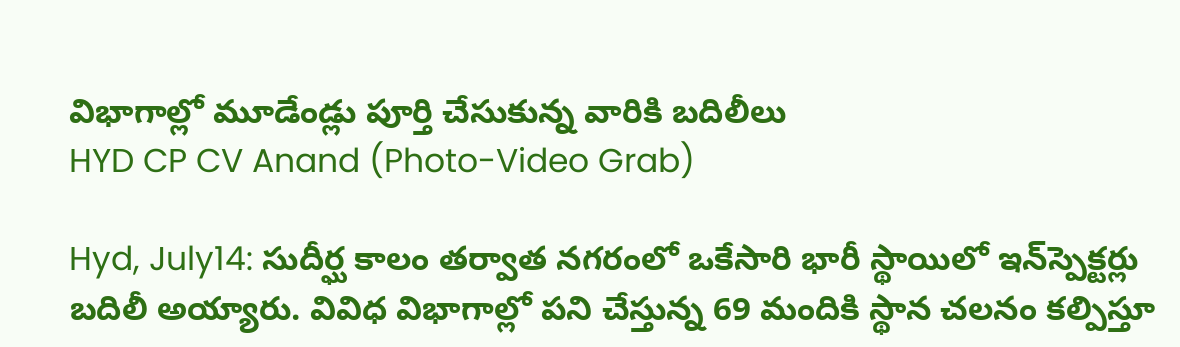విభాగాల్లో మూడేండ్లు పూర్తి చేసుకున్న వారికి బదిలీలు
HYD CP CV Anand (Photo-Video Grab)

Hyd, July14: సుదీర్ఘ కాలం తర్వాత నగరంలో ఒకేసారి భారీ స్థాయిలో ఇన్‌స్పెక్టర్లు బదిలీ అయ్యారు. వివిధ విభాగాల్లో పని చేస్తున్న 69 మందికి స్థాన చలనం కల్పిస్తూ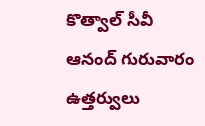కొత్వాల్‌ సీవీ ఆనంద్‌ గురువారం ఉత్తర్వులు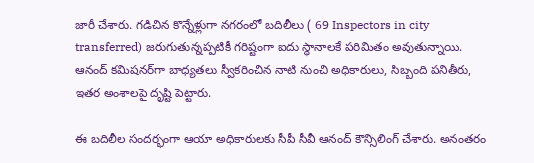జారీ చేశారు. గడిచిన కొన్నేళ్లుగా నగరంలో బదిలీలు ( 69 Inspectors in city transferred) జరుగుతున్నప్పటికీ గరిష్టంగా ఐదు స్థానాలకే పరిమితం అవుతున్నాయి. ఆనంద్‌ కమిషనర్‌గా బాధ్యతలు స్వీకరించిన నాటి నుంచి అధికారులు, సిబ్బంది పనితీరు, ఇతర అంశాలపై దృష్టి పెట్టారు.

ఈ బదిలీల సందర్భంగా ఆయా అధికారులకు సీపీ సీవీ ఆనంద్‌ కౌన్సిలింగ్‌ చేశారు. అనంతరం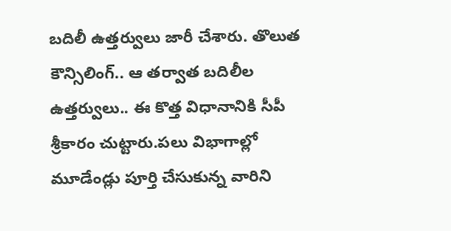బదిలీ ఉత్తర్వులు జారీ చేశారు. తొలుత కౌన్సిలింగ్‌.. ఆ తర్వాత బదిలీల ఉత్తర్వులు.. ఈ కొత్త విధానానికి సీపీ శ్రీకారం చుట్టారు.పలు విభాగాల్లో మూడేండ్లు పూర్తి చేసుకున్న వారిని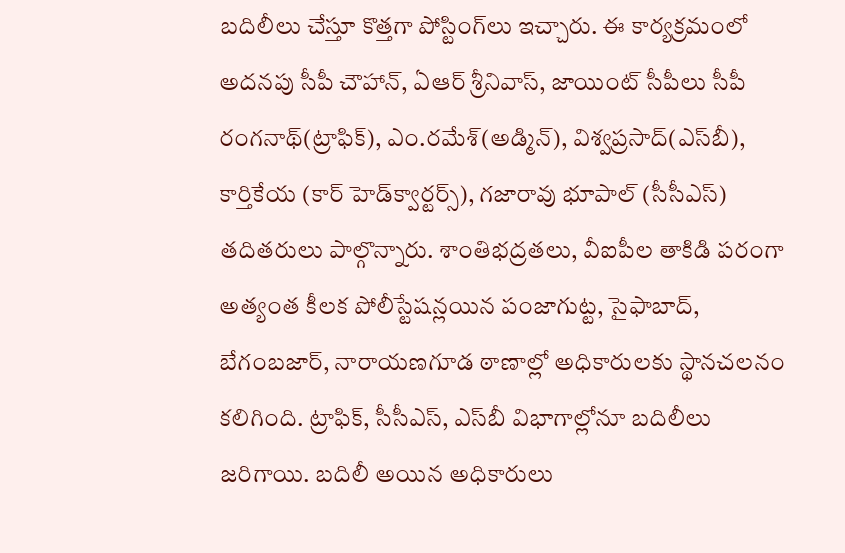బదిలీలు చేస్తూ కొత్తగా పోస్టింగ్‌లు ఇచ్చారు. ఈ కార్యక్రమంలో అదనపు సీపీ చౌహాన్‌, ఏఆర్‌ శ్రీనివాస్‌, జాయింట్‌ సీపీలు సీపీ రంగనాథ్‌(ట్రాఫిక్‌), ఎం.రమేశ్‌(అడ్మిన్‌), విశ్వప్రసాద్‌(ఎస్‌బీ), కార్తికేయ (కార్‌ హెడ్‌క్వార్టర్స్‌), గజారావు భూపాల్‌ (సీసీఎస్‌) తదితరులు పాల్గొన్నారు. శాంతిభద్రతలు, వీఐపీల తాకిడి పరంగా అత్యంత కీలక పోలీస్టేషన్లయిన పంజాగుట్ట, సైఫాబాద్‌, బేగంబజార్‌, నారాయణగూడ ఠాణాల్లో అధికారులకు స్థానచలనం కలిగింది. ట్రాఫిక్‌, సీసీఎస్‌, ఎస్‌బీ విభాగాల్లోనూ బదిలీలు జరిగాయి. బదిలీ అయిన అధికారులు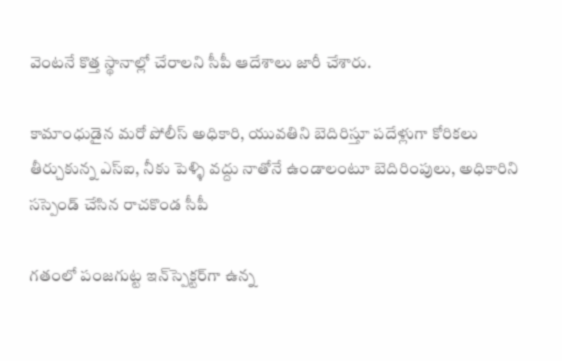వెంటనే కొత్త స్థానాల్లో చేరాలని సీపీ ఆదేశాలు జారీ చేశారు.

కామాంధుడైన మరో పోలీస్ అధికారి, యువతిని బెదిరిస్తూ పదేళ్లుగా కోరికలు తీర్చుకున్న ఎస్ఐ, నీకు పెళ్ళి వద్దు నాతోనే ఉండాలంటూ బెదిరింపులు, అధికారిని సస్పెండ్ చేసిన రాచకొండ సీపీ

గతంలో పంజగుట్ట ఇన్‌స్పెక్టర్‌గా ఉన్న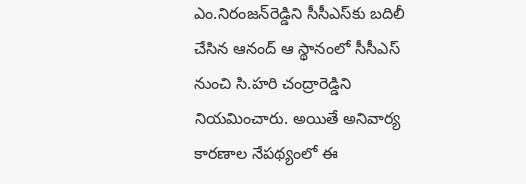ఎం.నిరంజన్‌రెడ్డిని సీసీఎస్‌కు బదిలీ చేసిన ఆనంద్‌ ఆ స్థానంలో సీసీఎస్‌ నుంచి సి.హరి చంద్రారెడ్డిని నియమించారు. అయితే అనివార్య కారణాల నేపథ్యంలో ఈ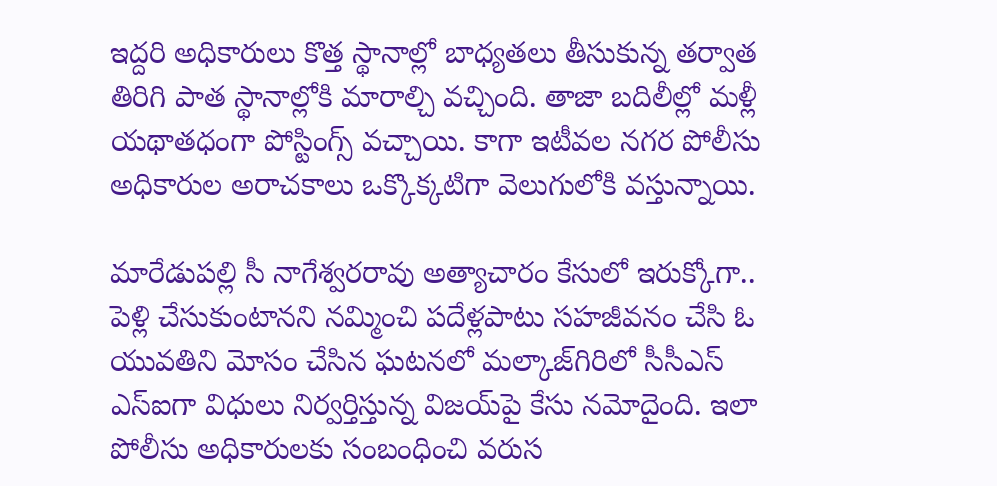ఇద్దరి అధికారులు కొత్త స్థానాల్లో బాధ్యతలు తీసుకున్న తర్వాత తిరిగి పాత స్థానాల్లోకి మారాల్చి వచ్చింది. తాజా బదిలీల్లో మళ్లీ యథాతధంగా పోస్టింగ్స్‌ వచ్చాయి. కాగా ఇటీవల నగర పోలీసు అధికారుల అరాచకాలు ఒక్కొక్కటిగా వెలుగులోకి వస్తున్నాయి.

మారేడుపల్లి సీ నాగేశ్వరరావు అత్యాచారం కేసులో ఇరుక్కోగా.. పెళ్లి చేసుకుంటానని నమ్మించి పదేళ్లపాటు సహజీవనం చేసి ఓ యువతిని మోసం చేసిన ఘటనలో మల్కాజ్‌గిరిలో సీసీఎస్‌ ఎస్‌ఐగా విధులు నిర్వర్తిస్తున్న విజయ్‌పై కేసు నమోదైంది. ఇలా పోలీసు అధికారులకు సంబంధించి వరుస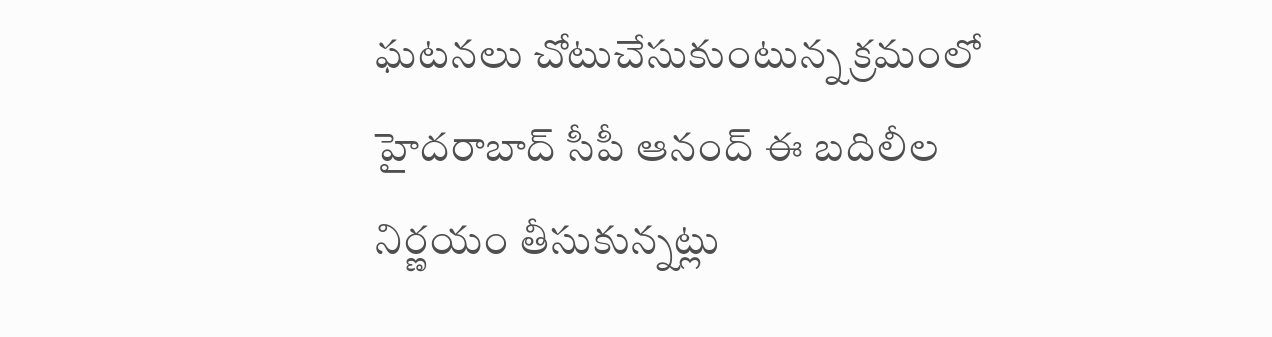ఘటనలు చోటుచేసుకుంటున్న క్రమంలో హైదరాబాద్‌ సీపీ ఆనంద్‌ ఈ బదిలీల నిర్ణయం తీసుకున్నట్లు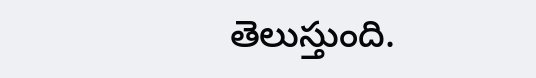తెలుస్తుంది.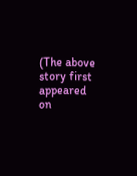(The above story first appeared on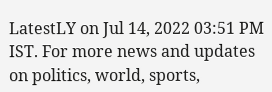LatestLY on Jul 14, 2022 03:51 PM IST. For more news and updates on politics, world, sports,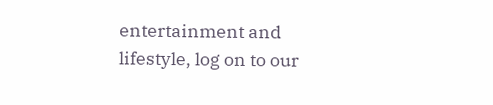entertainment and lifestyle, log on to our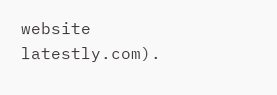website latestly.com).